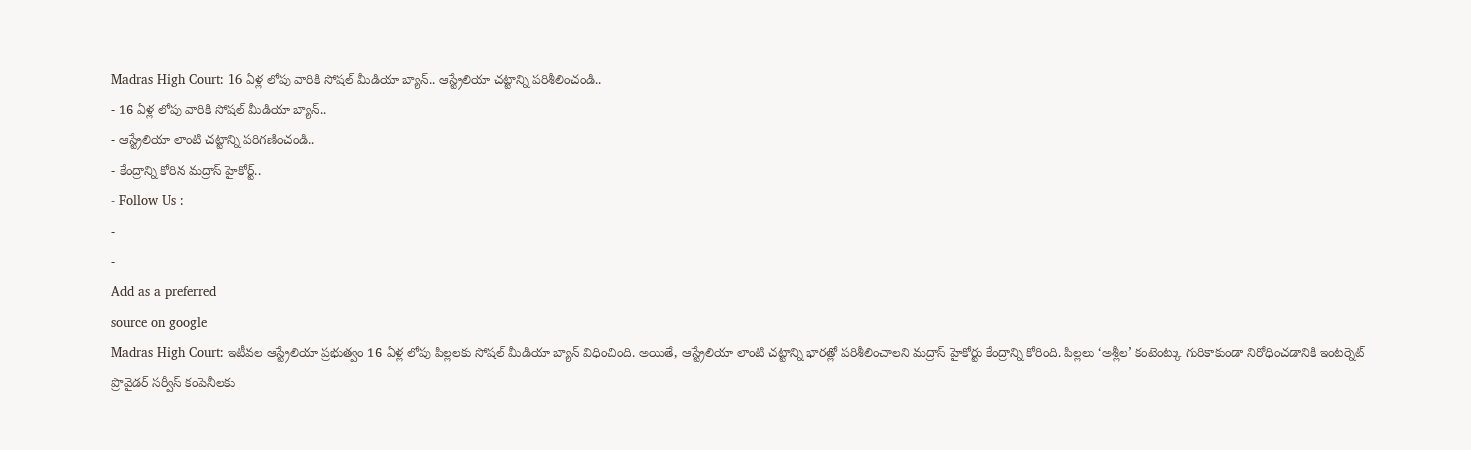Madras High Court: 16 ఏళ్ల లోపు వారికి సోషల్ మీడియా బ్యాన్.. ఆస్ట్రేలియా చట్టాన్ని పరిశీలించండి..
- 16 ఏళ్ల లోపు వారికి సోషల్ మీడియా బ్యాన్..
- ఆస్ట్రేలియా లాంటి చట్టాన్ని పరిగణించండి..
- కేంద్రాన్ని కోరిన మద్రాస్ హైకోర్ట్..
- Follow Us :
-
-
Add as a preferred
source on google
Madras High Court: ఇటీవల ఆస్ట్రేలియా ప్రభుత్వం 16 ఏళ్ల లోపు పిల్లలకు సోషల్ మీడియా బ్యాన్ విధించింది. అయితే, ఆస్ట్రేలియా లాంటి చట్టాన్ని భారత్లో పరిశీలించాలని మద్రాస్ హైకోర్టు కేంద్రాన్ని కోరింది. పిల్లలు ‘అశ్లీల’ కంటెంట్కు గురికాకుండా నిరోధించడానికి ఇంటర్నెట్ ప్రొవైడర్ సర్వీస్ కంపెనీలకు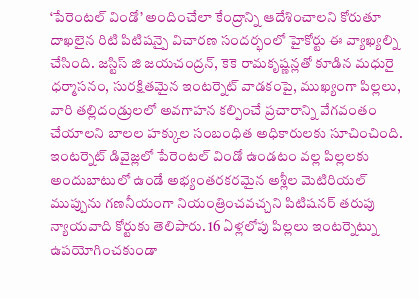‘పేరెంటల్ విండో’ అందించేలా కేంద్రాన్ని ఆదేశించాలని కోరుతూ దాఖలైన రిటి పిటిషన్పై విచారణ సందర్భంలో హైకోర్టు ఈ వ్యాఖ్యల్ని చేసింది. జస్టిస్ జి జయచంద్రన్, కెకె రామకృష్ణన్లతో కూడిన మధురై ధర్మాసనం, సురక్షితమైన ఇంటర్నెట్ వాడకంపై, ముఖ్యంగా పిల్లలు, వారి తల్లిదండ్రులలో అవగాహన కల్పించే ప్రచారాన్ని వేగవంతం చేయాలని బాలల హక్కుల సంబంధిత అధికారులకు సూచించింది.
ఇంటర్నెట్ డివైజ్లలో పేరెంటల్ విండో ఉండటం వల్ల పిల్లలకు అందుబాటులో ఉండే అభ్యంతరకరమైన అశ్లీల మెటిరియల్ ముప్పును గణనీయంగా నియంత్రించవచ్చని పిటిషనర్ తరుపు న్యాయవాది కోర్టుకు తెలిపారు. 16 ఏళ్లలోపు పిల్లలు ఇంటర్నెట్ను ఉపయోగించకుండా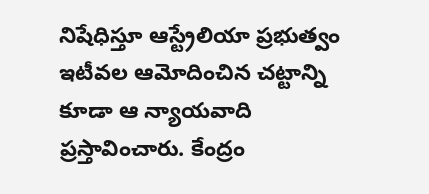నిషేధిస్తూ ఆస్ట్రేలియా ప్రభుత్వం ఇటీవల ఆమోదించిన చట్టాన్ని కూడా ఆ న్యాయవాది ప్రస్తావించారు. కేంద్రం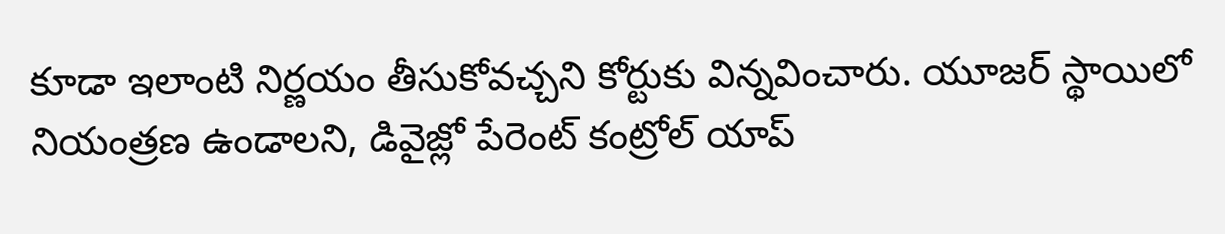కూడా ఇలాంటి నిర్ణయం తీసుకోవచ్చని కోర్టుకు విన్నవించారు. యూజర్ స్థాయిలో నియంత్రణ ఉండాలని, డివైజ్లో పేరెంట్ కంట్రోల్ యాప్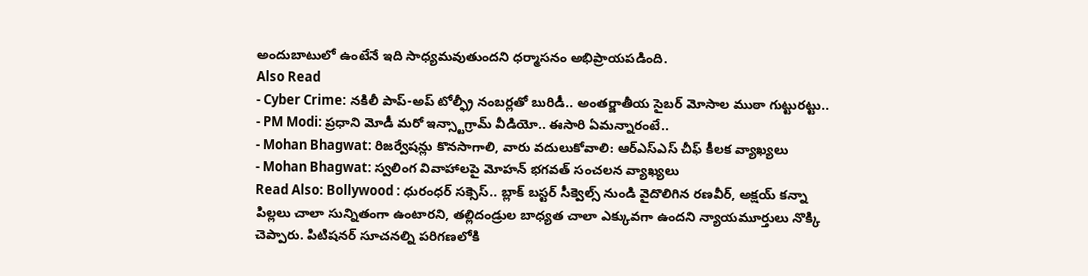అందుబాటులో ఉంటేనే ఇది సాధ్యమవుతుందని ధర్మాసనం అభిప్రాయపడింది.
Also Read
- Cyber Crime: నకిలీ పాప్-అప్ టోల్ఫ్రీ నంబర్లతో బురిడీ.. అంతర్జాతీయ సైబర్ మోసాల ముఠా గుట్టురట్టు..
- PM Modi: ప్రధాని మోడీ మరో ఇన్స్టాగ్రామ్ వీడియో.. ఈసారి ఏమన్నారంటే..
- Mohan Bhagwat: రిజర్వేషన్లు కొనసాగాలి, వారు వదులుకోవాలి: ఆర్ఎస్ఎస్ చీఫ్ కీలక వ్యాఖ్యలు
- Mohan Bhagwat: స్వలింగ వివాహాలపై మోహన్ భగవత్ సంచలన వ్యాఖ్యలు
Read Also: Bollywood : ధురంధర్ సక్సెస్.. బ్లాక్ బస్టర్ సీక్వెల్స్ నుండి వైదొలిగిన రణవీర్, అక్షయ్ కన్నా
పిల్లలు చాలా సున్నితంగా ఉంటారని, తల్లిదండ్రుల బాధ్యత చాలా ఎక్కువగా ఉందని న్యాయమూర్తులు నొక్కి చెప్పారు. పిటిషనర్ సూచనల్ని పరిగణలోకి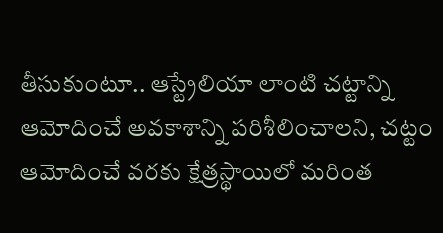తీసుకుంటూ.. ఆస్ట్రేలియా లాంటి చట్టాన్ని ఆమోదించే అవకాశాన్ని పరిశీలించాలని, చట్టం ఆమోదించే వరకు క్షేత్రస్థాయిలో మరింత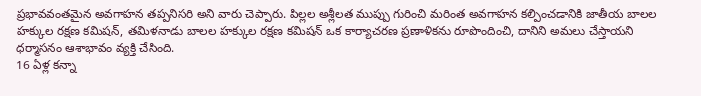ప్రభావవంతమైన అవగాహన తప్పనిసరి అని వారు చెప్పారు. పిల్లల అశ్లీలత ముప్పు గురించి మరింత అవగాహన కల్పించడానికి జాతీయ బాలల హక్కుల రక్షణ కమిషన్, తమిళనాడు బాలల హక్కుల రక్షణ కమిషన్ ఒక కార్యాచరణ ప్రణాళికను రూపొందించి, దానిని అమలు చేస్తాయని ధర్మాసనం ఆశాభావం వ్యక్తి చేసింది.
16 ఏళ్ల కన్నా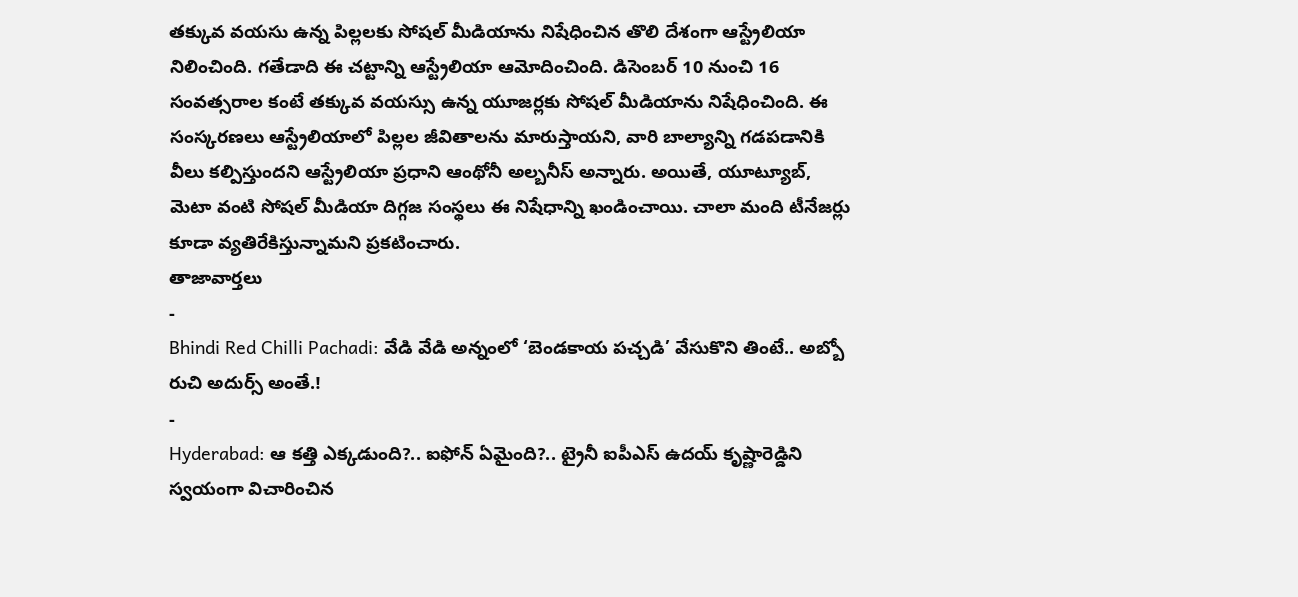తక్కువ వయసు ఉన్న పిల్లలకు సోషల్ మీడియాను నిషేధించిన తొలి దేశంగా ఆస్ట్రేలియా నిలించింది. గతేడాది ఈ చట్టాన్ని ఆస్ట్రేలియా ఆమోదించింది. డిసెంబర్ 10 నుంచి 16 సంవత్సరాల కంటే తక్కువ వయస్సు ఉన్న యూజర్లకు సోషల్ మీడియాను నిషేధించింది. ఈ సంస్కరణలు ఆస్ట్రేలియాలో పిల్లల జీవితాలను మారుస్తాయని, వారి బాల్యాన్ని గడపడానికి వీలు కల్పిస్తుందని ఆస్ట్రేలియా ప్రధాని ఆంథోనీ అల్బనీస్ అన్నారు. అయితే, యూట్యూబ్, మెటా వంటి సోషల్ మీడియా దిగ్గజ సంస్థలు ఈ నిషేధాన్ని ఖండించాయి. చాలా మంది టీనేజర్లు కూడా వ్యతిరేకిస్తున్నామని ప్రకటించారు.
తాజావార్తలు
-
Bhindi Red Chilli Pachadi: వేడి వేడి అన్నంలో ‘బెండకాయ పచ్చడి’ వేసుకొని తింటే.. అబ్బో రుచి అదుర్స్ అంతే.!
-
Hyderabad: ఆ కత్తి ఎక్కడుంది?.. ఐఫోన్ ఏమైంది?.. ట్రైనీ ఐపీఎస్ ఉదయ్ కృష్ణారెడ్డిని స్వయంగా విచారించిన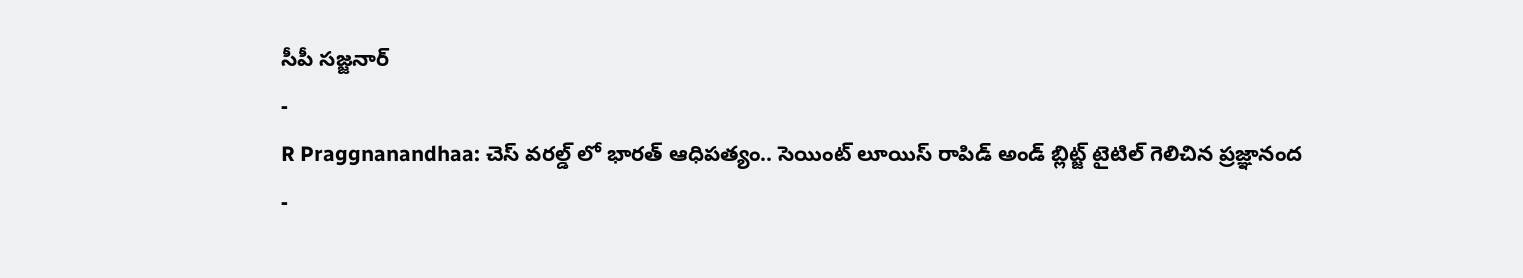సీపీ సజ్జనార్
-
R Praggnanandhaa: చెస్ వరల్డ్ లో భారత్ ఆధిపత్యం.. సెయింట్ లూయిస్ రాపిడ్ అండ్ బ్లిట్జ్ టైటిల్ గెలిచిన ప్రజ్ఞానంద
-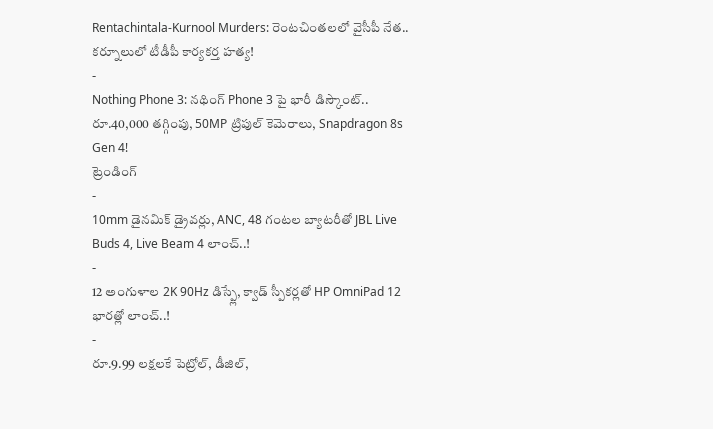Rentachintala-Kurnool Murders: రెంటచింతలలో వైసీపీ నేత.. కర్నూలులో టీడీపీ కార్యకర్త హత్య!
-
Nothing Phone 3: నథింగ్ Phone 3 పై భారీ డిస్కౌంట్.. రూ.40,000 తగ్గింపు, 50MP ట్రిపుల్ కెమెరాలు, Snapdragon 8s Gen 4!
ట్రెండింగ్
-
10mm డైనమిక్ డ్రైవర్లు, ANC, 48 గంటల బ్యాటరీతో JBL Live Buds 4, Live Beam 4 లాంచ్..!
-
12 అంగుళాల 2K 90Hz డిస్ప్లే, క్వాడ్ స్పీకర్లతో HP OmniPad 12 భారత్లో లాంచ్..!
-
రూ.9.99 లక్షలకే పెట్రోల్, డీజిల్,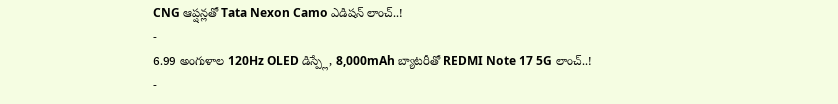CNG ఆప్షన్లతో Tata Nexon Camo ఎడిషన్ లాంచ్..!
-
6.99 అంగుళాల 120Hz OLED డిస్ప్లే, 8,000mAh బ్యాటరీతో REDMI Note 17 5G లాంచ్..!
-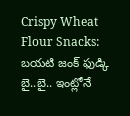Crispy Wheat Flour Snacks: బయటి జంక్ ఫుడ్కి బై..బై.. ఇంట్లోనే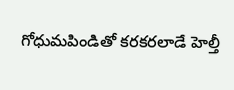గోధుమపిండితో కరకరలాడే హెల్తీ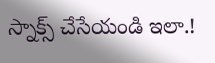స్నాక్స్ చేసేయండి ఇలా.!